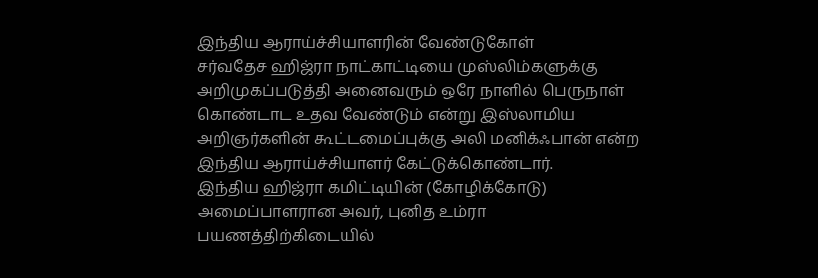இந்திய ஆராய்ச்சியாளரின் வேண்டுகோள்
சர்வதேச ஹிஜ்ரா நாட்காட்டியை முஸ்லிம்களுக்கு அறிமுகப்படுத்தி அனைவரும் ஒரே நாளில் பெருநாள் கொண்டாட உதவ வேண்டும் என்று இஸ்லாமிய அறிஞர்களின் கூட்டமைப்புக்கு அலி மனிக்ஃபான் என்ற இந்திய ஆராய்ச்சியாளர் கேட்டுக்கொண்டார்.
இந்திய ஹிஜ்ரா கமிட்டியின் (கோழிக்கோடு) அமைப்பாளரான அவர், புனித உம்ரா பயணத்திற்கிடையில்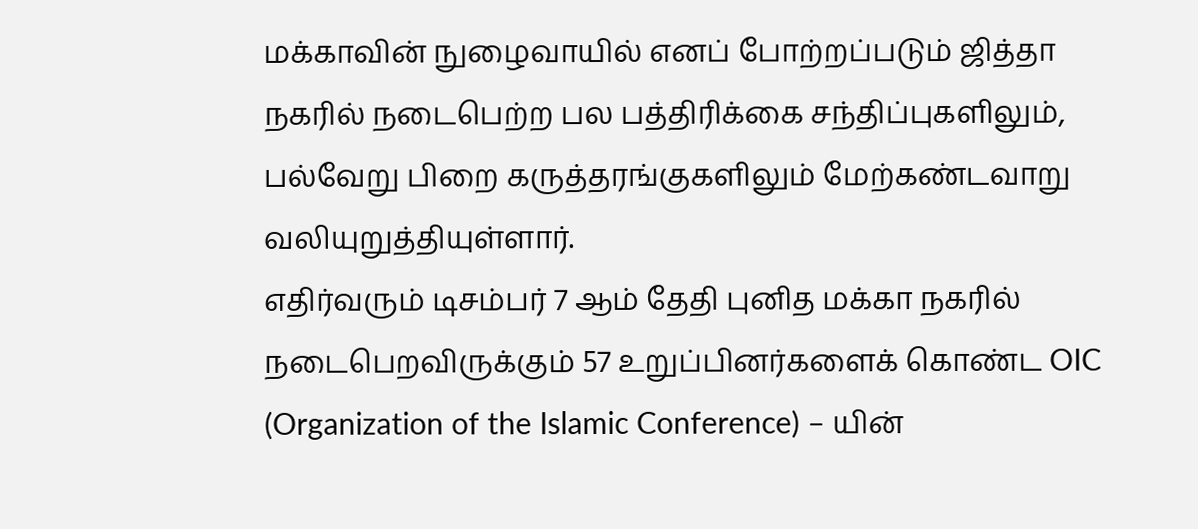மக்காவின் நுழைவாயில் எனப் போற்றப்படும் ஜித்தா நகரில் நடைபெற்ற பல பத்திரிக்கை சந்திப்புகளிலும், பல்வேறு பிறை கருத்தரங்குகளிலும் மேற்கண்டவாறு வலியுறுத்தியுள்ளார்.
எதிர்வரும் டிசம்பர் 7 ஆம் தேதி புனித மக்கா நகரில் நடைபெறவிருக்கும் 57 உறுப்பினர்களைக் கொண்ட OIC (Organization of the Islamic Conference) – யின்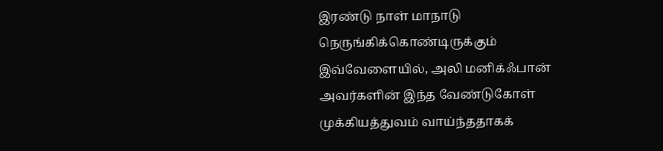இரண்டு நாள் மாநாடு நெருங்கிக்கொண்டிருக்கும் இவ்வேளையில், அலி மனிக்ஃபான் அவர்களின் இந்த வேண்டுகோள் முக்கியத்துவம் வாய்ந்ததாகக்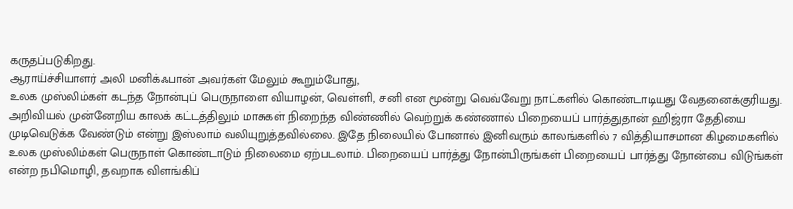கருதப்படுகிறது.
ஆராய்ச்சியாளர் அலி மனிக்ஃபான் அவர்கள் மேலும் கூறும்போது,
உலக முஸ்லிம்கள் கடந்த நோன்புப் பெருநாளை வியாழன், வெள்ளி, சனி என மூன்று வெவ்வேறு நாட்களில் கொண்டாடியது வேதனைக்குரியது. அறிவியல் முன்னேறிய காலக் கட்டத்திலும் மாசுகள் நிறைந்த விண்ணில் வெற்றுக் கண்ணால் பிறையைப் பார்த்துதான் ஹிஜ்ரா தேதியை முடிவெடுக்க வேண்டும் என்று இஸ்லாம் வலியுறுத்தவில்லை. இதே நிலையில் போனால் இனிவரும் காலங்களில் 7 வித்தியாசமான கிழமைகளில் உலக முஸ்லிம்கள் பெருநாள் கொண்டாடும் நிலைமை ஏற்படலாம். பிறையைப் பார்த்து நோன்பிருங்கள் பிறையைப் பார்த்து நோன்பை விடுங்கள் என்ற நபிமொழி, தவறாக விளங்கிப்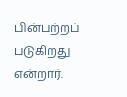பின்பற்றப் படுகிறது என்றார்.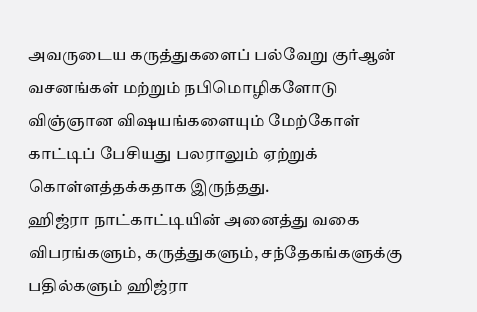அவருடைய கருத்துகளைப் பல்வேறு குர்ஆன் வசனங்கள் மற்றும் நபிமொழிகளோடு விஞ்ஞான விஷயங்களையும் மேற்கோள் காட்டிப் பேசியது பலராலும் ஏற்றுக் கொள்ளத்தக்கதாக இருந்தது.
ஹிஜ்ரா நாட்காட்டியின் அனைத்து வகை விபரங்களும், கருத்துகளும், சந்தேகங்களுக்கு பதில்களும் ஹிஜ்ரா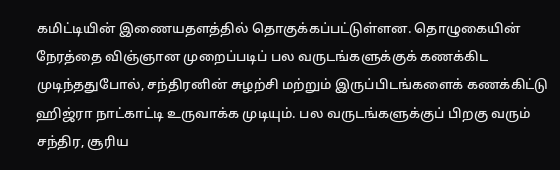கமிட்டியின் இணையதளத்தில் தொகுக்கப்பட்டுள்ளன. தொழுகையின் நேரத்தை விஞ்ஞான முறைப்படிப் பல வருடங்களுக்குக் கணக்கிட முடிந்ததுபோல், சந்திரனின் சுழற்சி மற்றும் இருப்பிடங்களைக் கணக்கிட்டு ஹிஜ்ரா நாட்காட்டி உருவாக்க முடியும். பல வருடங்களுக்குப் பிறகு வரும் சந்திர, சூரிய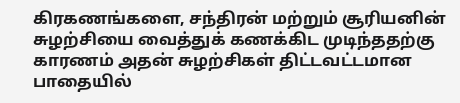கிரகணங்களை, சந்திரன் மற்றும் சூரியனின் சுழற்சியை வைத்துக் கணக்கிட முடிந்ததற்கு காரணம் அதன் சுழற்சிகள் திட்டவட்டமான பாதையில்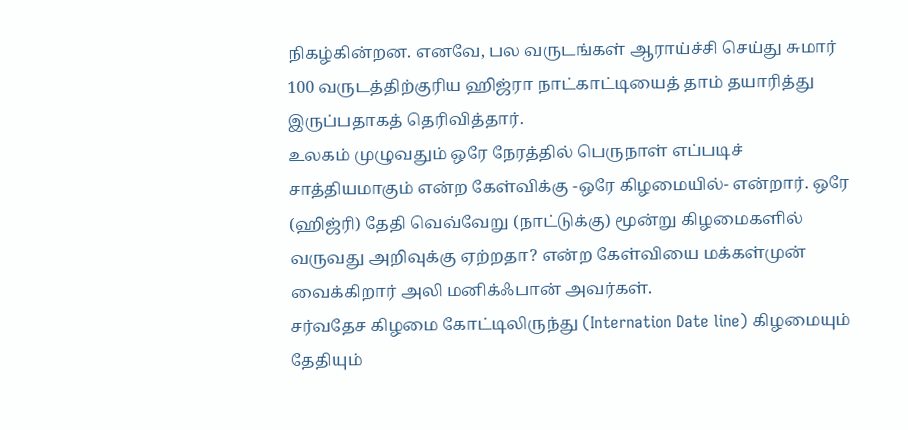நிகழ்கின்றன. எனவே, பல வருடங்கள் ஆராய்ச்சி செய்து சுமார் 100 வருடத்திற்குரிய ஹிஜ்ரா நாட்காட்டியைத் தாம் தயாரித்து இருப்பதாகத் தெரிவித்தார்.
உலகம் முழுவதும் ஒரே நேரத்தில் பெருநாள் எப்படிச் சாத்தியமாகும் என்ற கேள்விக்கு -ஒரே கிழமையில்- என்றார். ஒரே (ஹிஜ்ரி) தேதி வெவ்வேறு (நாட்டுக்கு) மூன்று கிழமைகளில் வருவது அறிவுக்கு ஏற்றதா? என்ற கேள்வியை மக்கள்முன் வைக்கிறார் அலி மனிக்ஃபான் அவர்கள்.
சர்வதேச கிழமை கோட்டிலிருந்து (Internation Date line) கிழமையும் தேதியும்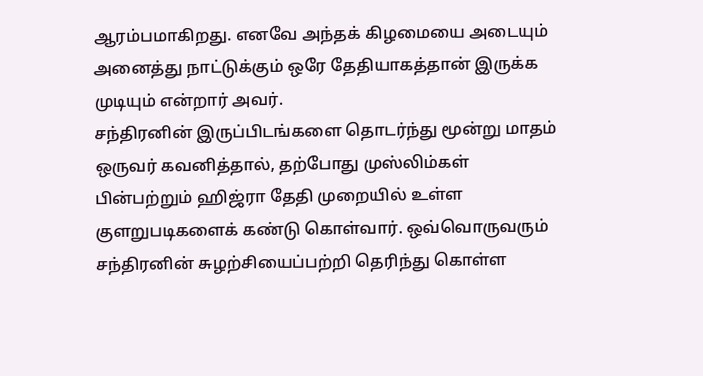ஆரம்பமாகிறது. எனவே அந்தக் கிழமையை அடையும் அனைத்து நாட்டுக்கும் ஒரே தேதியாகத்தான் இருக்க முடியும் என்றார் அவர்.
சந்திரனின் இருப்பிடங்களை தொடர்ந்து மூன்று மாதம் ஒருவர் கவனித்தால், தற்போது முஸ்லிம்கள் பின்பற்றும் ஹிஜ்ரா தேதி முறையில் உள்ள குளறுபடிகளைக் கண்டு கொள்வார். ஒவ்வொருவரும் சந்திரனின் சுழற்சியைப்பற்றி தெரிந்து கொள்ள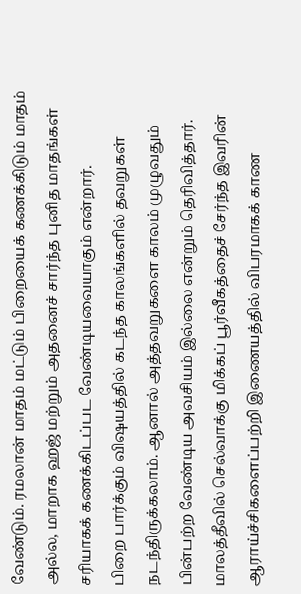வேண்டும். ரமலான் மாதம் மட்டும் பிறையைக் கணக்கிடும் மாதம் அல்ல, மாறாக ஹஜ் மற்றும் அதனைச் சார்ந்த புனித மாதங்கள் சரியாகக் கணக்கிடப்பட வேண்டியவையாகும் என்றார்.
பிறை பார்க்கும் விஷயத்தில் கடந்த காலங்களில் தவறுகள் நடந்திருக்கலாம். ஆனால் அத்தவறுகளை காலம் முழுவதும் பின்பற்ற வேண்டிய அவசியம் இல்லை என்றும் தெரிவித்தார்.
மாலத்தீவில் செல்வாக்கு மிக்கப் பூர்வீகத்தைச் சேர்ந்த இவரின் ஆராய்ச்சிகளைப்பற்றி இணையத்தில் விபரமாகக் காண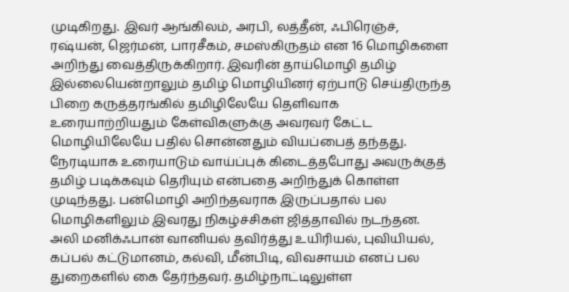முடிகிறது. இவர் ஆங்கிலம், அரபி, லத்தீன், ஃபிரெஞ்ச், ரஷ்யன், ஜெர்மன், பாரசீகம், சமஸ்கிருதம் என 16 மொழிகளை அறிந்து வைத்திருக்கிறார். இவரின் தாய்மொழி தமிழ் இல்லையென்றாலும் தமிழ் மொழியினர் ஏற்பாடு செய்திருந்த பிறை கருத்தரங்கில் தமிழிலேயே தெளிவாக உரையாற்றியதும் கேள்விகளுக்கு அவரவர் கேட்ட மொழியிலேயே பதில் சொன்னதும் வியப்பைத் தந்தது. நேரடியாக உரையாடும் வாய்ப்புக் கிடைத்தபோது அவருக்குத் தமிழ் படிக்கவும் தெரியும் என்பதை அறிந்துக் கொள்ள முடிந்தது. பன்மொழி அறிந்தவராக இருப்பதால் பல மொழிகளிலும் இவரது நிகழ்ச்சிகள் ஜித்தாவில் நடந்தன.
அலி மனிக்ஃபான் வானியல் தவிர்த்து உயிரியல், புவியியல், கப்பல் கட்டுமானம், கல்வி, மீன்பிடி, விவசாயம் எனப் பல துறைகளில் கை தேர்ந்தவர். தமிழ்நாட்டிலுள்ள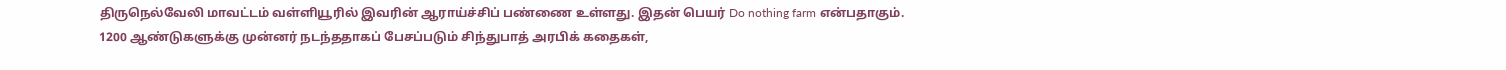திருநெல்வேலி மாவட்டம் வள்ளியூரில் இவரின் ஆராய்ச்சிப் பண்ணை உள்ளது. இதன் பெயர் Do nothing farm என்பதாகும்.
1200 ஆண்டுகளுக்கு முன்னர் நடந்ததாகப் பேசப்படும் சிந்துபாத் அரபிக் கதைகள்,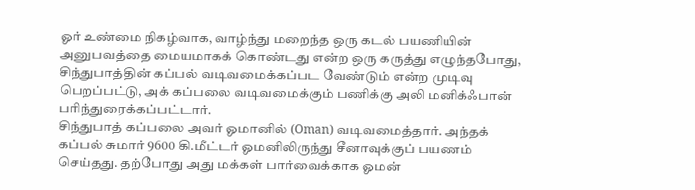ஓர் உண்மை நிகழ்வாக, வாழ்ந்து மறைந்த ஒரு கடல் பயணியின் அனுபவத்தை மையமாகக் கொண்டது என்ற ஒரு கருத்து எழுந்தபோது, சிந்துபாத்தின் கப்பல் வடிவமைக்கப்பட வேண்டும் என்ற முடிவு பெறப்பட்டு, அக் கப்பலை வடிவமைக்கும் பணிக்கு அலி மனிக்ஃபான் பரிந்துரைக்கப்பட்டார்.
சிந்துபாத் கப்பலை அவர் ஓமானில் (Oman) வடிவமைத்தார். அந்தக் கப்பல் சுமார் 9600 கி.மீட்டர் ஓமனிலிருந்து சீனாவுக்குப் பயணம் செய்தது. தற்போது அது மக்கள் பார்வைக்காக ஓமன்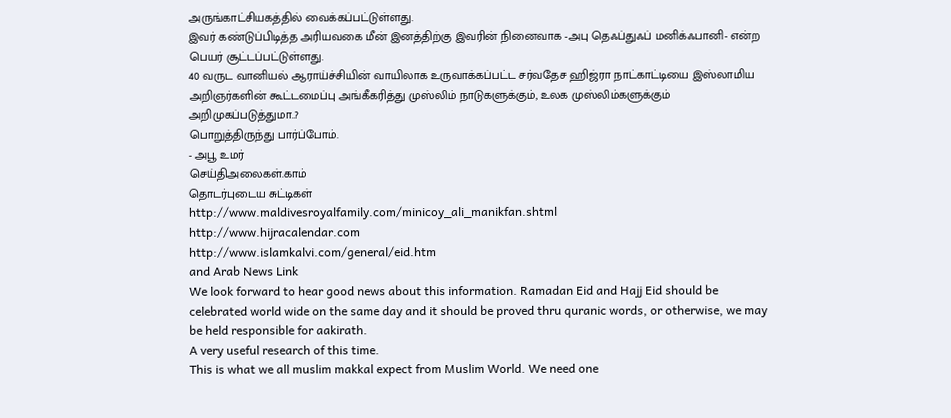அருங்காட்சியகத்தில் வைக்கப்பட்டுள்ளது.
இவர் கண்டுப்பிடித்த அரியவகை மீன் இனத்திற்கு இவரின் நினைவாக -அபு தெஃப்துஃப் மனிக்ஃபானி- என்ற பெயர் சூட்டப்பட்டுள்ளது.
40 வருட வானியல் ஆராய்ச்சியின் வாயிலாக உருவாக்கப்பட்ட சர்வதேச ஹிஜ்ரா நாட்காட்டியை இஸ்லாமிய அறிஞர்களின் கூட்டமைப்பு அங்கீகரித்து முஸ்லிம் நாடுகளுக்கும், உலக முஸ்லிம்களுக்கும் அறிமுகப்படுத்துமா..?
பொறுத்திருந்து பார்ப்போம்.
- அபூ உமர்
செய்திஅலைகள்.காம்
தொடர்புடைய சுட்டிகள்
http://www.maldivesroyalfamily.com/minicoy_ali_manikfan.shtml
http://www.hijracalendar.com
http://www.islamkalvi.com/general/eid.htm
and Arab News Link
We look forward to hear good news about this information. Ramadan Eid and Hajj Eid should be celebrated world wide on the same day and it should be proved thru quranic words, or otherwise, we may be held responsible for aakirath.
A very useful research of this time.
This is what we all muslim makkal expect from Muslim World. We need one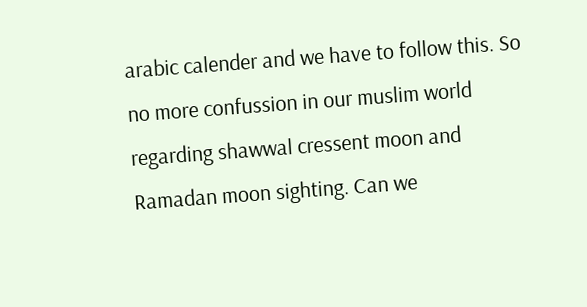arabic calender and we have to follow this. So no more confussion in our muslim world regarding shawwal cressent moon and Ramadan moon sighting. Can we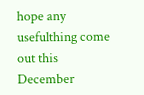hope any usefulthing come out this December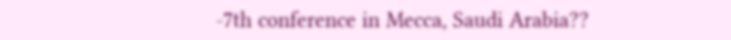-7th conference in Mecca, Saudi Arabia??